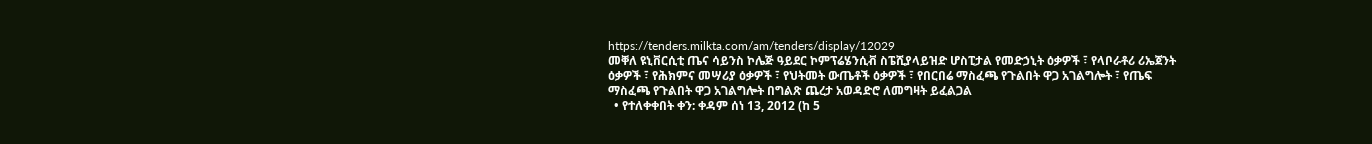https://tenders.milkta.com/am/tenders/display/12029
መቐለ ዩኒቨርሲቲ ጤና ሳይንስ ኮሌጅ ዓይደር ኮምፕሬሄንሲቭ ስፔሺያላይዝድ ሆስፒታል የመድኃኒት ዕቃዎች ፣ የላቦራቶሪ ሪኤጀንት ዕቃዎች ፣ የሕክምና መሣሪያ ዕቃዎች ፣ የህትመት ውጤቶች ዕቃዎች ፣ የበርበሬ ማስፈጫ የጉልበት ዋጋ አገልግሎት ፣ የጤፍ ማስፈጫ የጉልበት ዋጋ አገልግሎት በግልጽ ጨረታ አወዳድሮ ለመግዛት ይፈልጋል
  • የተለቀቀበት ቀን: ቀዳም ሰነ 13, 2012 (ከ 5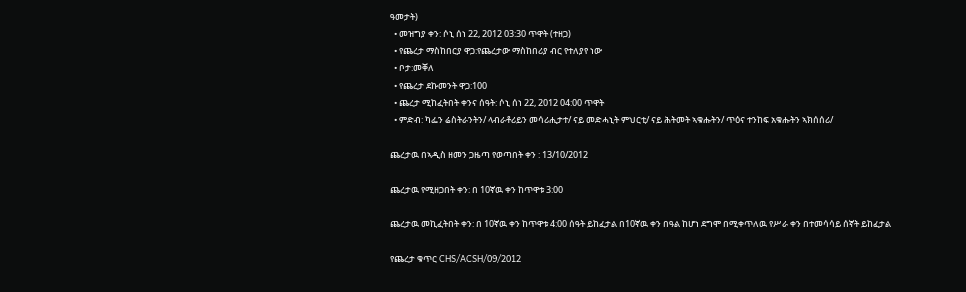ዓመታት)
  • መዝግያ ቀን: ሶኒ ሰነ 22, 2012 03:30 ጥዋት (ተዘጋ)
  • የጨረታ ማስከበርያ ዋጋ:የጨረታው ማስከበሪያ ብር የተለያየ ነው
  • ቦታ:መቐለ
  • የጨረታ ደኩመንት ዋጋ:100
  • ጨረታ ሚከፈትበት ቀንና ሰዓት: ሶኒ ሰነ 22, 2012 04:00 ጥዋት
  • ምድብ: ካፌን ሬስትራንትን/ ላብራቶሪይን መሳሪሒታተ/ ናይ መድሓኒት ምህርቲ/ ናይ ሕትመት ኣቁሑትን/ ጥዕና ተንከፍ አቁሑትን ኣክሰሰሪ/

ጨረታዉ በኣዲስ ዘመን ጋዜጣ የወጣበት ቀን : 13/10/2012

ጨረታዉ የሚዘጋበት ቀን: በ 10ኛዉ ቀን ከጥዋቱ 3:00

ጨረታዉ መኪፈትበት ቀን: በ 10ኛዉ ቀን ከጥዋቱ 4:00 ሰዓት ይከፈታል በ10ኛዉ ቀን በዓል ከሆነ ደግሞ በሚቀጥለዉ የሥራ ቀን በተመሳሳይ ሰኛት ይከፈታል

የጨረታ ቁጥር CHS/ACSH/09/2012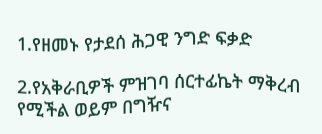1.የዘመኑ የታደሰ ሕጋዊ ንግድ ፍቃድ

2.የአቅራቢዎች ምዝገባ ሰርተፊኬት ማቅረብ የሚችል ወይም በግዥና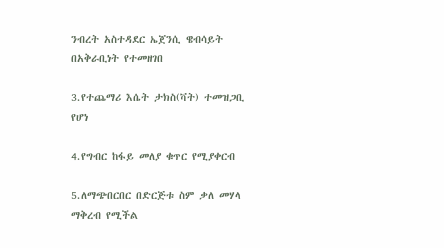ንብረት አስተዳደር ኤጀንሲ ዌብሳይት በአቅራቢነት የተመዘገበ

3.የተጨማሪ እሴት ታክስ(ቫት) ተመዝጋቢ የሆነ

4.የግብር ከፋይ መለያ ቁጥር የሚያቀርብ

5.ለማጭበርበር በድርጅቱ ስም ቃለ መሃላ ማቅረብ የሚችል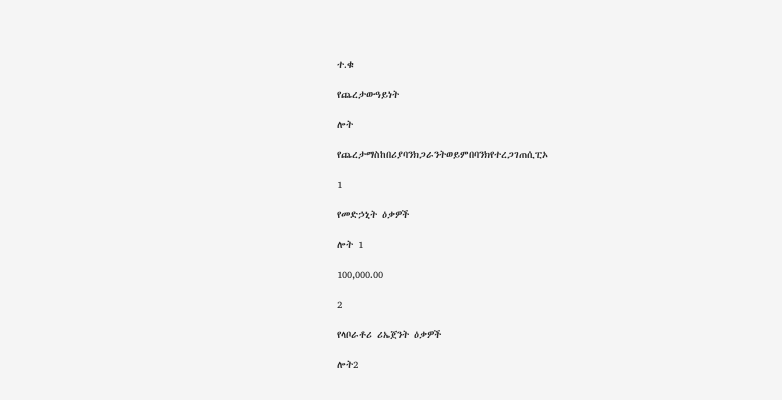ተ.ቁ

የጨረታውዓይነት

ሎት

የጨረታማስከበሪያባንክጋራንትወይምበባንክየተረጋገጠሲፒኦ

1

የመድኃኒት ዕቃዎች

ሎት 1

100,000.00

2

የላቦራቶሪ ሪኤጀንት ዕቃዎች

ሎት2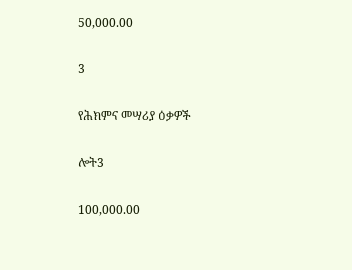50,000.00

3

የሕክምና መሣሪያ ዕቃዎች

ሎት3

100,000.00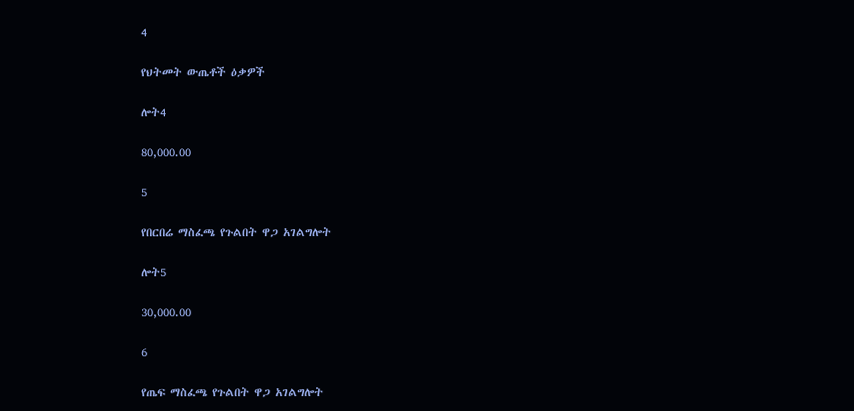4

የህትመት ውጤቶች ዕቃዎች

ሎት4

80,000.00

5

የበርበሬ ማስፈጫ የጉልበት ዋጋ አገልግሎት

ሎት5

30,000.00

6

የጤፍ ማስፈጫ የጉልበት ዋጋ አገልግሎት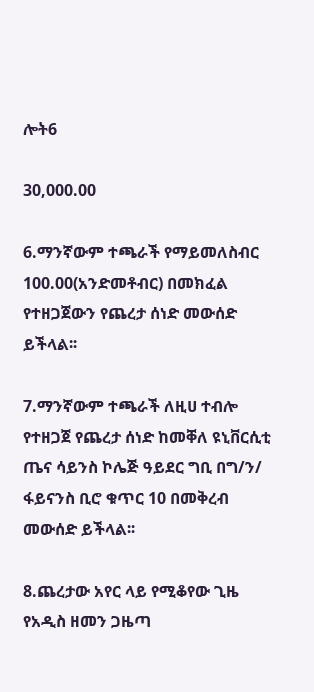ሎት6

30,000.00

6.ማንኛውም ተጫራች የማይመለስብር 100.00(አንድመቶብር) በመክፈል የተዘጋጀውን የጨረታ ሰነድ መውሰድ ይችላል፡፡

7.ማንኛውም ተጫራች ለዚሀ ተብሎ የተዘጋጀ የጨረታ ሰነድ ከመቐለ ዩኒቨርሲቲ ጤና ሳይንስ ኮሌጅ ዓይደር ግቢ በግ/ን/ ፋይናንስ ቢሮ ቁጥር 10 በመቅረብ መውሰድ ይችላል፡፡

8.ጨረታው አየር ላይ የሚቆየው ጊዜ የአዲስ ዘመን ጋዜጣ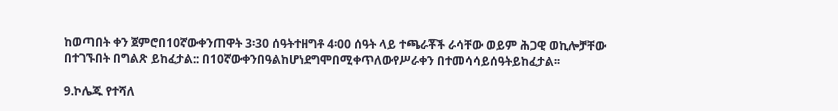ከወጣበት ቀን ጀምሮበ10ኛውቀንጠዋት 3፡30 ሰዓትተዘግቶ 4፡00 ሰዓት ላይ ተጫራቾች ራሳቸው ወይም ሕጋዊ ወኪሎቻቸው በተገኙበት በግልጽ ይከፈታል:: በ10ኛውቀንበዓልከሆነደግሞበሚቀጥለውየሥራቀን በተመሳሳይሰዓትይከፈታል፡፡

9.ኮሌጁ የተሻለ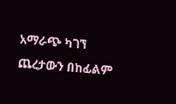አማራጭ ካገኘ ጨረታውን በከፊልም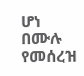ሆነ በሙሉ የመሰረዝ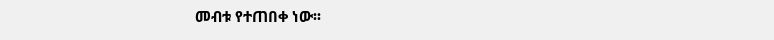መብቱ የተጠበቀ ነው፡፡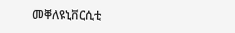መቐለዩኒቨርሲቲ